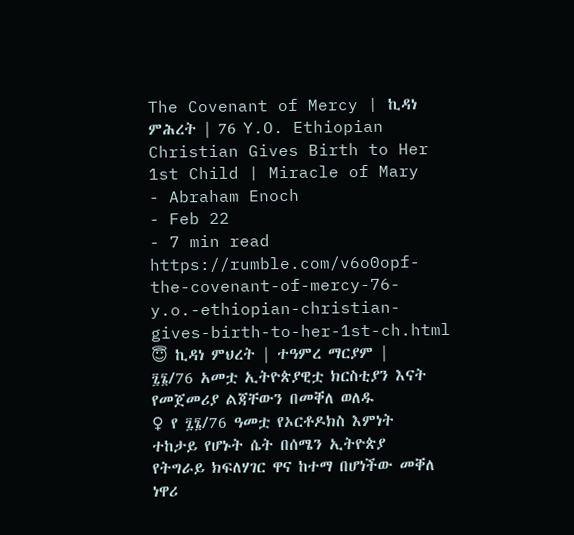The Covenant of Mercy | ኪዳነ ምሕረት | 76 Y.O. Ethiopian Christian Gives Birth to Her 1st Child | Miracle of Mary
- Abraham Enoch
- Feb 22
- 7 min read
https://rumble.com/v6o0opf-the-covenant-of-mercy-76-y.o.-ethiopian-christian-gives-birth-to-her-1st-ch.html
😇 ኪዳነ ምህረት | ተዓምረ ማርያም | ፯፮/76 አመቷ ኢትዮጵያዊቷ ክርስቲያን እናት የመጀመሪያ ልጃቸውን በመቐለ ወለዱ
♀ የ ፯፮/76 ዓመቷ የኦርቶዶክስ እምነት ተከታይ የሆኑት ሴት በሰሜን ኢትዮጵያ የትግራይ ክፍለሃገር ዋና ከተማ በሆነችው መቐለ ነዋሪ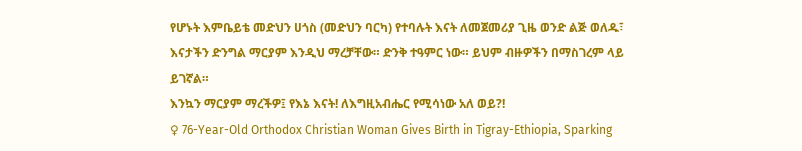የሆኑት እምቤይቴ መድህን ሀጎስ (መድህን ባርካ) የተባሉት እናት ለመጀመሪያ ጊዜ ወንድ ልጅ ወለዱ፣ እናታችን ድንግል ማርያም እንዲህ ማረቻቸው። ድንቅ ተዓምር ነው። ይህም ብዙዎችን በማስገረም ላይ ይገኛል።
እንኳን ማርያም ማረችዎ፤ የእኔ እናት! ለእግዚአብሔር የሚሳነው አለ ወይ?!
♀ 76-Year-Old Orthodox Christian Woman Gives Birth in Tigray-Ethiopia, Sparking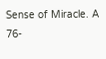Sense of Miracle. A 76-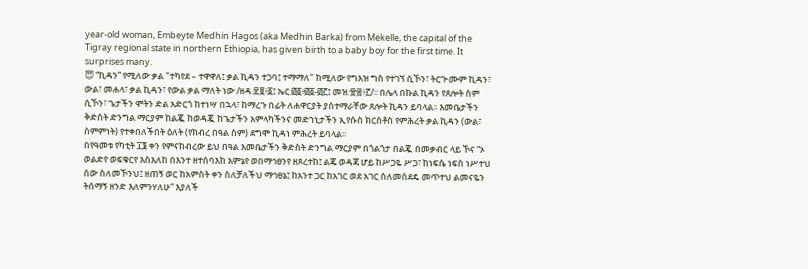year-old woman, Embeyte Medhin Hagos (aka Medhin Barka) from Mekelle, the capital of the Tigray regional state in northern Ethiopia, has given birth to a baby boy for the first time. It surprises many.
😇 “ኪዳን” የሚለው ቃል "ተካየደ – ተዋዋለ፤ ቃል ኪዳን ተጋባ፤ ተማማለ" ከሚለው የግእዝ ግስ የተገኘ ሲኾን፣ ትርጕሙም ኪዳን፣ ውል፣ መሐላ፣ ቃል ኪዳን፣ የውል ቃል ማለት ነው /ዘዳ.፳፱፥፩፤ ኤር.፴፩፥፴፩-፴፫፤ መዝ.፹፰፥፫/፡፡ በሌላ በኩል ኪዳን የጸሎት ስም ሲኾን፣ ጌታችን ሞትን ድል አድርጎ ከተነሣ በኋላ፣ ከማረጉ በፊት ለሐዋርያት ያስተማራቸው ጸሎት ኪዳን ይባላል፡፡ እመቤታችን ቅድስት ድንግል ማርያም ከልጇ ከወዳጇ ከጌታችን አምላካችንና መድኀኒታችን ኢየሱስ ክርስቶስ የምሕረት ቃል ኪዳን (ውል፣ ስምምነት) የተቀበለችበት ዕለት (የክብረ በዓል ስም) ደግሞ ኪዳነ ምሕረት ይባላል፡፡
በየዓመቱ የካቲት ፲፮ ቀን የምናከብረው ይህ በዓል እመቤታችን ቅድስት ድንግል ማርያም በጎልጎታ በልጇ በመቃብር ላይ ኾና “ኦ ወልድየ ወፍቁርየ እስእለከ በእንተ ዘተሰባእከ እምኔየ ወበማኅፀንየ ዘጾረተከ፤ ልጄ ወዳጃ ሆይ ከሥጋዬ ሥጋ፣ ከነፍሴ ነፍስ ነሥተህ ሰው ስለመኾንህ፤ ዘጠኝ ወር ከአምስት ቀን ስለቻለችህ ማኅፀኔ፤ ከአንተ ጋር ከአገር ወደ አገር ስለመሰደዴ መጥተህ ልመናዬን ትሰማኝ ዘንድ እለምንሃለሁ” እያለች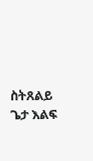ስትጸልይ ጌታ እልፍ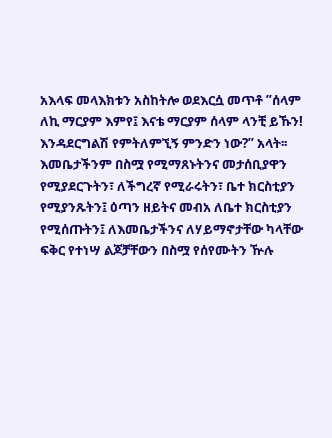አእላፍ መላእክቱን አስከትሎ ወደእርሷ መጥቶ ”ሰላም ለኪ ማርያም እምየ፤ እናቴ ማርያም ሰላም ላንቺ ይኹን! እንዳደርግልሽ የምትለምኚኝ ምንድን ነው?” አላት፡፡ እመቤታችንም በስሟ የሚማጸኑትንና መታሰቢያዋን የሚያደርጉትን፣ ለችግረኛ የሚራሩትን፣ ቤተ ክርስቲያን የሚያንጹትን፤ ዕጣን ዘይትና መብአ ለቤተ ክርስቲያን የሚሰጡትን፤ ለእመቤታችንና ለሃይማኖታቸው ካላቸው ፍቅር የተነሣ ልጆቻቸውን በስሟ የሰየሙትን ዅሉ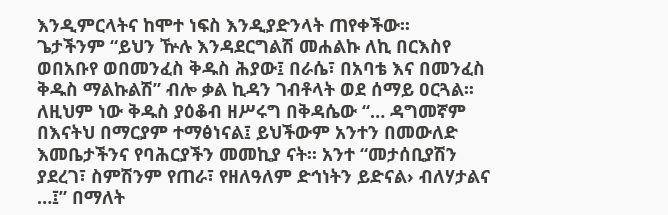እንዲምርላትና ከሞተ ነፍስ እንዲያድንላት ጠየቀችው፡፡
ጌታችንም “ይህን ዅሉ እንዳደርግልሽ መሐልኩ ለኪ በርእስየ ወበአቡየ ወበመንፈስ ቅዱስ ሕያው፤ በራሴ፣ በአባቴ እና በመንፈስ ቅዱስ ማልኩልሽ” ብሎ ቃል ኪዳን ገብቶላት ወደ ሰማይ ዐርጓል፡፡ ለዚህም ነው ቅዱስ ያዕቆብ ዘሥሩግ በቅዳሴው “… ዳግመኛም በእናትህ በማርያም ተማፅነናል፤ ይህችውም አንተን በመውለድ እመቤታችንና የባሕርያችን መመኪያ ናት፡፡ አንተ “መታሰቢያሽን ያደረገ፣ ስምሽንም የጠራ፣ የዘለዓለም ድኅነትን ይድናል› ብለሃታልና …፤” በማለት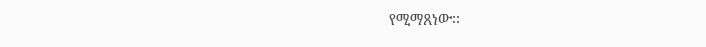የሚማጸነው፡፡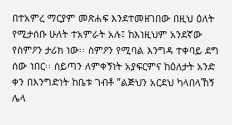በተአምረ ማርያም መጽሐፍ እንደተመዘገበው በዚህ ዕለት የሚታሰቡ ሁለት ተአምራት አሉ፤ ከእነዚህም አንደኛው የስምዖን ታሪክ ነው፡፡ ስምዖን የሚባል እንግዳ ተቀባይ ደግ ሰው ነበር፡፡ ሰይጣን ለምቀኝነት አያፍርምና ከዕለታት አንድ ቀን በእንግድነት ከቤቱ ገብቶ ”ልጅህን አርደህ ካላበላኸኝ ሌላ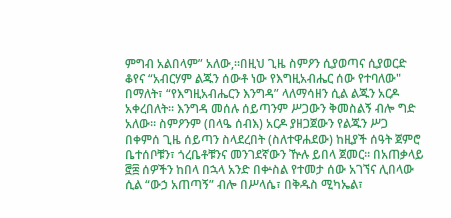ምግብ አልበላም” አለው,።በዚህ ጊዜ ስምዖን ሲያወጣና ሲያወርድ ቆየና “አብርሃም ልጁን ሰውቶ ነው የእግዚአብሔር ሰው የተባለው" በማለት፣ “የእግዚአብሔርን እንግዳ” ላለማሳዘን ሲል ልጁን አርዶ አቀረበለት፡፡ እንግዳ መሰሉ ሰይጣንም ሥጋውን ቅመስልኝ ብሎ ግድ አለው፡፡ ስምዖንም (በላዔ ሰብእ) አርዶ ያዘጋጀውን የልጁን ሥጋ በቀምሰ ጊዜ ሰይጣን ስላደረበት (ስለተዋሐደው) ከዚያች ሰዓት ጀምሮ ቤተሰቦቹን፣ ጎረቤቶቹንና መንገደኛውን ዅሉ ይበላ ጀመር፡፡ በአጠቃላይ ፸፰ ሰዎችን ከበላ በኋላ አንድ በቍስል የተመታ ሰው አገኘና ሊበላው ሲል “ውኃ አጠጣኝ” ብሎ በሥላሴ፣ በቅዱስ ሚካኤል፣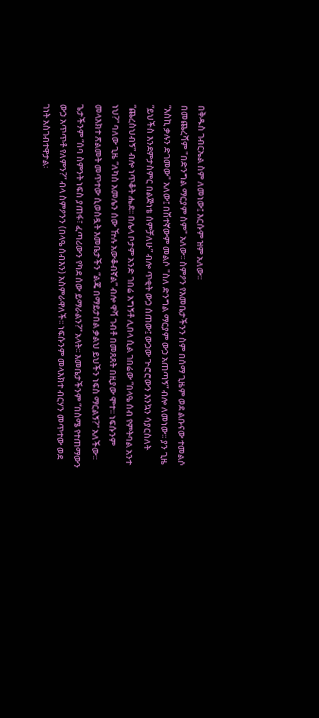በቅዱስ ገብርኤል ስም ለመነው፤ እርሱም ዝም አለው፡፡
በመጨረሻም "በድንግል ማርያም ስም" አለው፡፡ ስምዖን የእመቤታችንን ስም በሰማ ጊዜም ወደ ልቡናው ተመልሶ “እስኪ ቃሉን ድገመው" አለው፤ በሽተኛውም መልሶ "ስለ ድንግል ማርያም ውኃ አጠጣኝ” ብሎ ለመነው፡፡ ያን ጊዜ “ይህችስ እንደምታስምር በልጅነቴ ሰምቻለሁ” ብሎ ጥቂት ውኃ ሰጠው፤ ውኃው ጕሮሮውን እንኳን ሳያርስለት “ጨረስህብኝ” ብሎ ነጥቆት ሔደ፡፡ በሌላ ቦታም አንድ ገበሬ አግኝቶ ሊበላ ሲል ገበሬው “በላዔ ሰብ የምትባል አንተ ነህ?” ባለው ጊዜ “ለካስ አመሌን ሰው ዅሉ አውቆብኛል” ብሎ ዋሻ ገብቶ በመጸጸት በዚያው ሞተ፡፡ ነፍሱንም መላእክተ ጽልመት መጥተው ሲወስዷት እመቤታችን “ልጄ በማይታበል ቃልህ ይህችን ነፍስ ማርልኝ?” አለችው፡፡ ጌታችንም “ሰባ ስምንት ነፍስ ያጠፋ፣ ፈጣሪውን የካደ ሰው ይማራልን?” አላት፡፡ እመቤታችንም “በስሜ የተጠማውን ውኃ አጥጥቶ የለምን?” ብላ ስምዖንን (በላዔ ሰብእን) አስምራዋለች፡፡ ነፍሱንም መላእክተ ብርሃን መጥተው ወደ ገነት አስገብተዋታል፡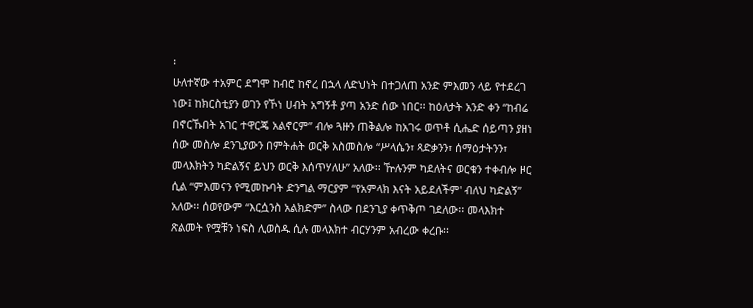፡
ሁለተኛው ተአምር ደግሞ ከብሮ ከኖረ በኋላ ለድህነት በተጋለጠ አንድ ምእመን ላይ የተደረገ ነው፤ ከክርስቲያን ወገን የኾነ ሀብት አግኝቶ ያጣ አንድ ሰው ነበር፡፡ ከዕለታት አንድ ቀን “ከብሬ በኖርኹበት አገር ተዋርጄ አልኖርም” ብሎ ጓዙን ጠቅልሎ ከአገሩ ወጥቶ ሲሔድ ሰይጣን ያዘነ ሰው መስሎ ደንጊያውን በምትሐት ወርቅ አስመስሎ “ሥላሴን፣ ጻድቃንን፣ ሰማዕታትንን፣ መላእክትን ካድልኝና ይህን ወርቅ እሰጥሃለሁ” አለው፡፡ ዅሉንም ካደለትና ወርቁን ተቀብሎ ዞር ሲል “ምእመናን የሚመኩባት ድንግል ማርያም “የአምላክ እናት አይደለችም' ብለህ ካድልኝ” አለው፡፡ ሰወየውም “እርሷንስ አልክድም” ስላው በደንጊያ ቀጥቅጦ ገደለው፡፡ መላእክተ ጽልመት የሟቹን ነፍስ ሊወስዱ ሲሉ መላእክተ ብርሃንም አብረው ቀረቡ፡፡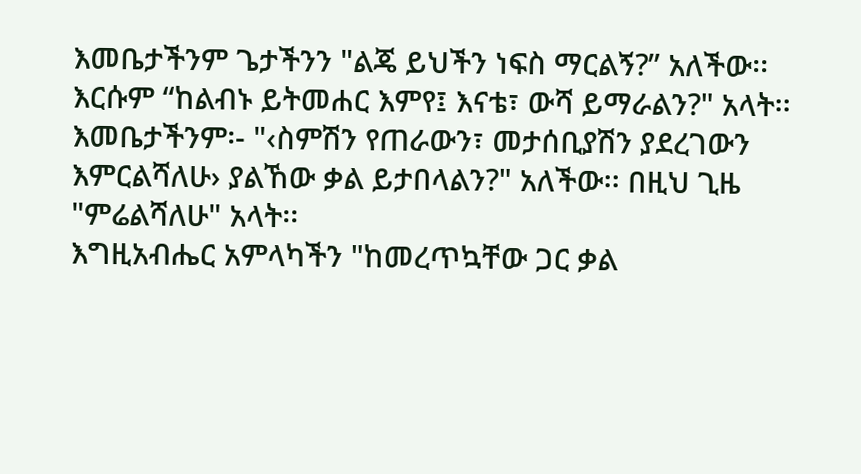እመቤታችንም ጌታችንን "ልጄ ይህችን ነፍስ ማርልኝ?” አለችው፡፡ እርሱም “ከልብኑ ይትመሐር እምየ፤ እናቴ፣ ውሻ ይማራልን?" አላት፡፡ እመቤታችንም፡- "‹ስምሽን የጠራውን፣ መታሰቢያሽን ያደረገውን እምርልሻለሁ› ያልኸው ቃል ይታበላልን?" አለችው፡፡ በዚህ ጊዜ "ምሬልሻለሁ" አላት፡፡
እግዚአብሔር አምላካችን "ከመረጥኳቸው ጋር ቃል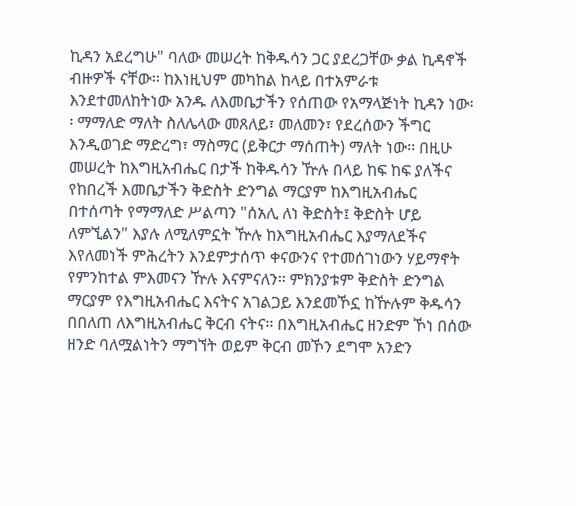ኪዳን አደረግሁ" ባለው መሠረት ከቅዱሳን ጋር ያደረጋቸው ቃል ኪዳኖች ብዙዎች ናቸው፡፡ ከእነዚህም መካከል ከላይ በተአምራቱ እንደተመለከትነው አንዱ ለእመቤታችን የሰጠው የአማላጅነት ኪዳን ነው፡፡ ማማለድ ማለት ስለሌላው መጸለይ፣ መለመን፣ የደረሰውን ችግር እንዲወገድ ማድረግ፣ ማስማር (ይቅርታ ማሰጠት) ማለት ነው፡፡ በዚሁ መሠረት ከእግዚአብሔር በታች ከቅዱሳን ዅሉ በላይ ከፍ ከፍ ያለችና የከበረች እመቤታችን ቅድስት ድንግል ማርያም ከእግዚአብሔር በተሰጣት የማማለድ ሥልጣን "ሰአሊ ለነ ቅድስት፤ ቅድስት ሆይ ለምኚልን" እያሉ ለሚለምኗት ዅሉ ከእግዚአብሔር እያማለደችና እየለመነች ምሕረትን እንደምታሰጥ ቀናውንና የተመሰገነውን ሃይማኖት የምንከተል ምእመናን ዅሉ እናምናለን፡፡ ምክንያቱም ቅድስት ድንግል ማርያም የእግዚአብሔር እናትና አገልጋይ እንደመኾኗ ከዅሉም ቅዱሳን በበለጠ ለእግዚአብሔር ቅርብ ናትና፡፡ በእግዚአብሔር ዘንድም ኾነ በሰው ዘንድ ባለሟልነትን ማግኘት ወይም ቅርብ መኾን ደግሞ አንድን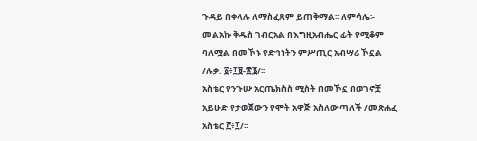ጉዳይ በቀላሉ ለማስፈጸም ይጠቅማል፡፡ ለምሳሌ፡-
መልአኩ ቅዱስ ገብርአል በእግዚአብሔር ፊት የሚቆም ባለሟል በመኾኑ የድኅነትን ምሥጢር አብሣሪ ኾኗል /ሉቃ. ፩፥፲፱-፳፮/፡፡
አስቴር የንጉሡ አርጤክስስ ሚስት በመኾኗ በወገኖቿ አይሁድ የታወጀውን የሞት አዋጅ አስለውጣለች /መጽሐፈ አስቴር ፫፥፲/፡፡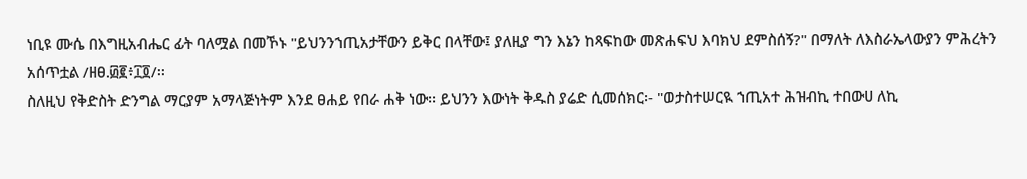ነቢዩ ሙሴ በእግዚአብሔር ፊት ባለሟል በመኾኑ "ይህንንኀጢአታቸውን ይቅር በላቸው፤ ያለዚያ ግን እኔን ከጻፍከው መጽሐፍህ እባክህ ደምስሰኝ?" በማለት ለእስራኤላውያን ምሕረትን አሰጥቷል /ዘፀ.፴፪፥፲፬/፡፡
ስለዚህ የቅድስት ድንግል ማርያም አማላጅነትም እንደ ፀሐይ የበራ ሐቅ ነው፡፡ ይህንን እውነት ቅዱስ ያሬድ ሲመሰክር፡- "ወታስተሠርዪ ኀጢአተ ሕዝብኪ ተበውሀ ለኪ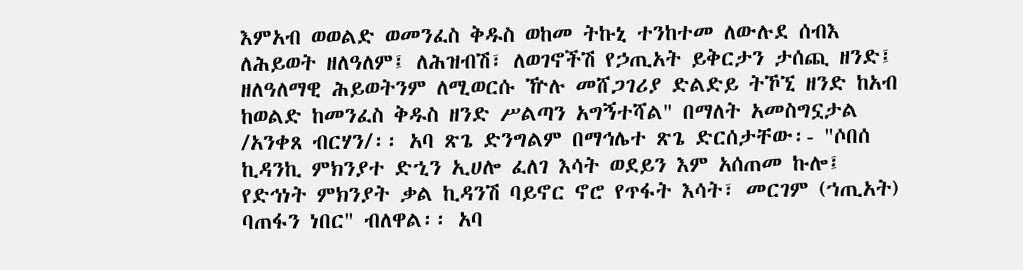እምአብ ወወልድ ወመንፈስ ቅዱስ ወከመ ትኩኒ ተንከተመ ለውሉደ ሰብእ ለሕይወት ዘለዓለም፤ ለሕዝብሽ፣ ለወገኖችሽ የኃጢአት ይቅርታን ታሰጪ ዘንድ፤ ዘለዓለማዊ ሕይወትንም ለሚወርሱ ዅሉ መሸጋገሪያ ድልድይ ትኾኚ ዘንድ ከአብ ከወልድ ከመንፈስ ቅዱስ ዘንድ ሥልጣን አግኝተሻል" በማለት አመስግኗታል /አንቀጸ ብርሃን/፡፡ አባ ጽጌ ድንግልም በማኅሌተ ጽጌ ድርሰታቸው፡- "ሶበሰ ኪዳንኪ ምክንያተ ድኂን ኢሀሎ ፈለገ እሳት ወደይን እም አሰጠመ ኩሎ፤ የድኅነት ምክንያት ቃል ኪዳንሽ ባይኖር ኖሮ የጥፋት እሳት፣ መርገም (ኀጢአት) ባጠፋን ነበር" ብለዋል፡፡ አባ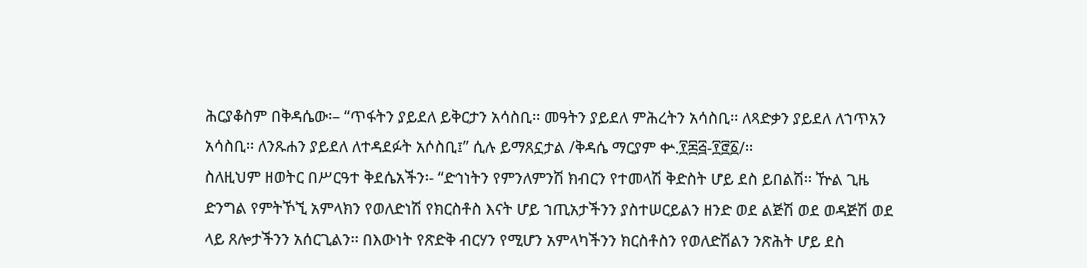ሕርያቆስም በቅዳሴው፡– “ጥፋትን ያይደለ ይቅርታን አሳስቢ፡፡ መዓትን ያይደለ ምሕረትን አሳስቢ፡፡ ለጻድቃን ያይደለ ለኀጥአን አሳስቢ፡፡ ለንጹሐን ያይደለ ለተዳደፉት አሶስቢ፤” ሲሉ ይማጸኗታል /ቅዳሴ ማርያም ቍ.፻፷፭-፻፸፩/፡፡
ስለዚህም ዘወትር በሥርዓተ ቅደሴአችን፡- “ድኅነትን የምንለምንሽ ክብርን የተመላሽ ቅድስት ሆይ ደስ ይበልሽ፡፡ ዅል ጊዜ ድንግል የምትኾኚ አምላክን የወለድነሽ የክርስቶስ እናት ሆይ ኀጢአታችንን ያስተሠርይልን ዘንድ ወደ ልጅሽ ወደ ወዳጅሽ ወደ ላይ ጸሎታችንን አሰርጊልን፡፡ በእውነት የጽድቅ ብርሃን የሚሆን አምላካችንን ክርስቶስን የወለድሽልን ንጽሕት ሆይ ደስ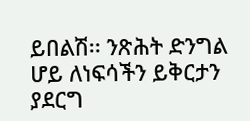ይበልሽ፡፡ ንጽሕት ድንግል ሆይ ለነፍሳችን ይቅርታን ያደርግ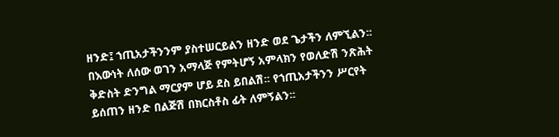ዘንድ፤ ኀጢአታችንንም ያስተሠርይልን ዘንድ ወደ ጌታችን ለምኚልን፡፡ በእውነት ለሰው ወገን አማላጅ የምትሆኝ አምላክን የወለድሽ ንጽሕት ቅድስት ድንግል ማርያም ሆይ ደስ ይበልሽ፡፡ የኀጢአታችንን ሥርየት ይሰጠን ዘንድ በልጅሽ በክርስቶስ ፊት ለምኝልን፡፡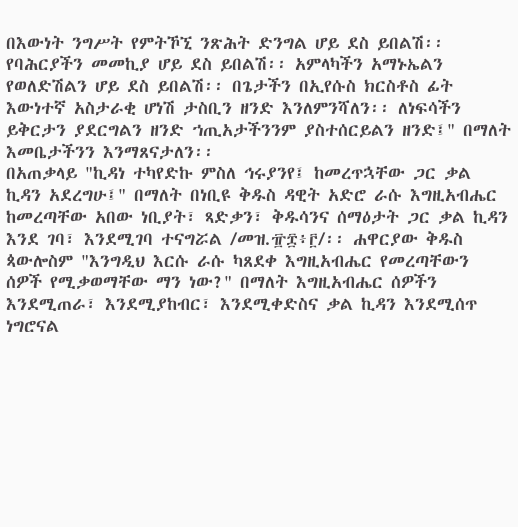በእውነት ንግሥት የምትኾኚ ንጽሕት ድንግል ሆይ ደስ ይበልሽ፡፡ የባሕርያችን መመኪያ ሆይ ደስ ይበልሽ፡፡ አምላካችን አማኑኤልን የወለድሽልን ሆይ ደስ ይበልሽ፡፡ በጌታችን በኢየሱስ ክርስቶስ ፊት እውነተኛ አስታራቂ ሆነሽ ታስቢን ዘንድ እንለምንሻለን፡፡ ለነፍሳችን ይቅርታን ያደርግልን ዘንድ ኀጢአታችንንም ያስተሰርይልን ዘንድ፤" በማለት እመቤታችንን እንማጸናታለን፡፡
በአጠቃላይ "ኪዳነ ተካየድኩ ምስለ ኅሩያንየ፤ ከመረጥኋቸው ጋር ቃል ኪዳን አደረግሁ፤" በማለት በነቢዩ ቅዱስ ዳዊት አድሮ ራሱ እግዚአብሔር ከመረጣቸው አበው ነቢያት፣ ጻድቃን፣ ቅዱሳንና ሰማዕታት ጋር ቃል ኪዳን እንደ ገባ፣ እንደሚገባ ተናግሯል /መዝ.፹፰፥፫/፡፡ ሐዋርያው ቅዱስ ጳውሎስም "እንግዲህ እርሱ ራሱ ካጸደቀ እግዚአብሔር የመረጣቸውን ሰዎች የሚቃወማቸው ማን ነው?" በማለት እግዚአብሔር ሰዎችን እንደሚጠራ፣ እንደሚያከብር፣ እንደሚቀድስና ቃል ኪዳን እንደሚሰጥ ነግሮናል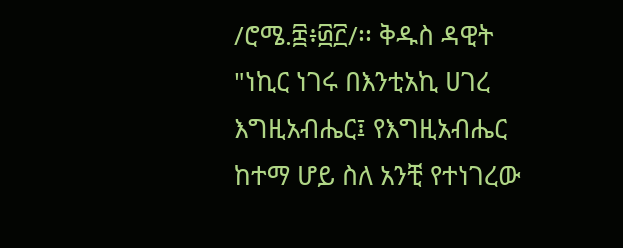/ሮሜ.፰፥፴፫/፡፡ ቅዱስ ዳዊት "ነኪር ነገሩ በእንቲአኪ ሀገረ እግዚአብሔር፤ የእግዚአብሔር ከተማ ሆይ ስለ አንቺ የተነገረው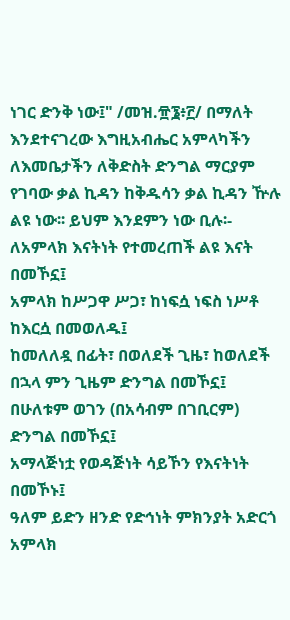ነገር ድንቅ ነው፤" /መዝ.፹፮፥፫/ በማለት እንደተናገረው እግዚአብሔር አምላካችን ለእመቤታችን ለቅድስት ድንግል ማርያም የገባው ቃል ኪዳን ከቅዱሳን ቃል ኪዳን ዅሉ ልዩ ነው፡፡ ይህም እንደምን ነው ቢሉ፡-
ለአምላክ እናትነት የተመረጠች ልዩ እናት በመኾኗ፤
አምላክ ከሥጋዋ ሥጋ፣ ከነፍሷ ነፍስ ነሥቶ ከእርሷ በመወለዱ፤
ከመለለዷ በፊት፣ በወለደች ጊዜ፣ ከወለደች በኋላ ምን ጊዜም ድንግል በመኾኗ፤
በሁለቱም ወገን (በአሳብም በገቢርም) ድንግል በመኾኗ፤
አማላጅነቷ የወዳጅነት ሳይኾን የእናትነት በመኾኑ፤
ዓለም ይድን ዘንድ የድኅነት ምክንያት አድርጎ አምላክ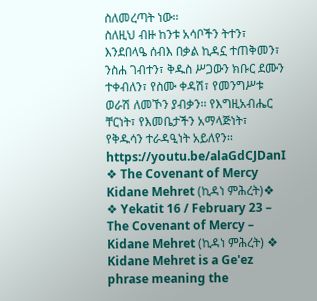ስለመረጣት ነው፡፡
ስለዚህ ብዙ ከንቱ አሳቦችን ትተን፣ እንደበላዔ ሰብእ በቃል ኪዳኗ ተጠቅመን፣ ንስሐ ገብተን፣ ቅዱስ ሥጋውን ክቡር ደሙን ተቀብለን፣ የስሙ ቀዳሽ፣ የመንግሥቱ ወራሽ ለመኾን ያብቃን፡፡ የእግዚአብሔር ቸርነት፣ የእመቤታችን አማላጅነት፣ የቅዱሳን ተራዳዒነት አይለየን፡፡
https://youtu.be/alaGdCJDanI
❖ The Covenant of Mercy Kidane Mehret (ኪዳነ ምሕረት)❖
❖ Yekatit 16 / February 23 – The Covenant of Mercy – Kidane Mehret (ኪዳነ ምሕረት) ❖
Kidane Mehret is a Ge'ez phrase meaning the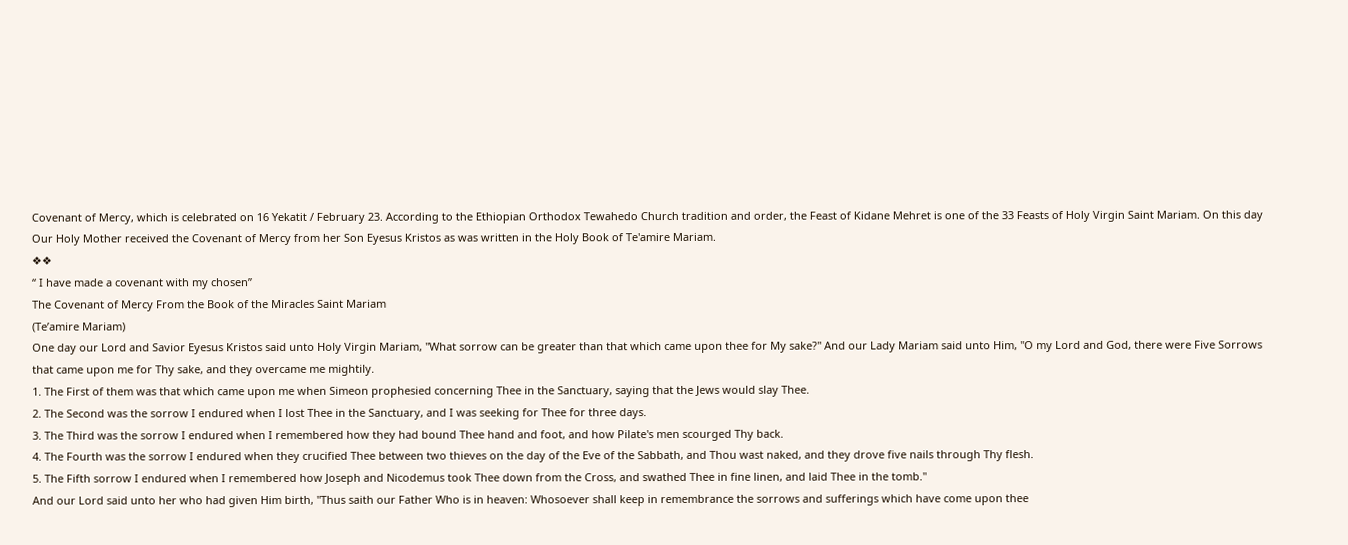Covenant of Mercy, which is celebrated on 16 Yekatit / February 23. According to the Ethiopian Orthodox Tewahedo Church tradition and order, the Feast of Kidane Mehret is one of the 33 Feasts of Holy Virgin Saint Mariam. On this day Our Holy Mother received the Covenant of Mercy from her Son Eyesus Kristos as was written in the Holy Book of Te'amire Mariam.
❖❖
“ I have made a covenant with my chosen”
The Covenant of Mercy From the Book of the Miracles Saint Mariam
(Te’amire Mariam)
One day our Lord and Savior Eyesus Kristos said unto Holy Virgin Mariam, "What sorrow can be greater than that which came upon thee for My sake?" And our Lady Mariam said unto Him, "O my Lord and God, there were Five Sorrows that came upon me for Thy sake, and they overcame me mightily.
1. The First of them was that which came upon me when Simeon prophesied concerning Thee in the Sanctuary, saying that the Jews would slay Thee.
2. The Second was the sorrow I endured when I lost Thee in the Sanctuary, and I was seeking for Thee for three days.
3. The Third was the sorrow I endured when I remembered how they had bound Thee hand and foot, and how Pilate's men scourged Thy back.
4. The Fourth was the sorrow I endured when they crucified Thee between two thieves on the day of the Eve of the Sabbath, and Thou wast naked, and they drove five nails through Thy flesh.
5. The Fifth sorrow I endured when I remembered how Joseph and Nicodemus took Thee down from the Cross, and swathed Thee in fine linen, and laid Thee in the tomb."
And our Lord said unto her who had given Him birth, "Thus saith our Father Who is in heaven: Whosoever shall keep in remembrance the sorrows and sufferings which have come upon thee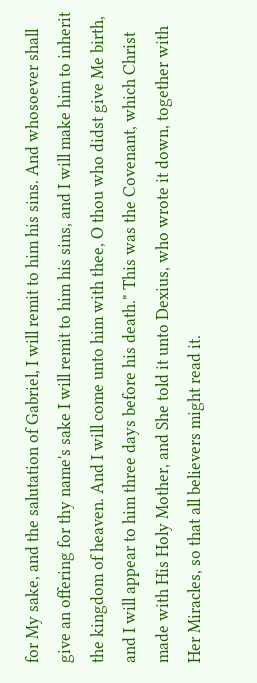for My sake, and the salutation of Gabriel, I will remit to him his sins. And whosoever shall give an offering for thy name's sake I will remit to him his sins, and I will make him to inherit the kingdom of heaven. And I will come unto him with thee, O thou who didst give Me birth, and I will appear to him three days before his death." This was the Covenant, which Christ made with His Holy Mother, and She told it unto Dexius, who wrote it down, together with Her Miracles, so that all believers might read it.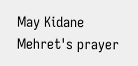May Kidane Mehret's prayer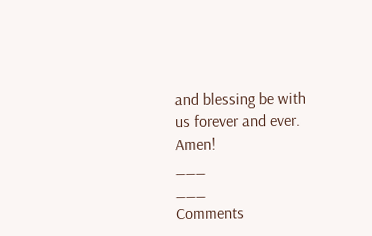and blessing be with us forever and ever. Amen!
___
___
Comments